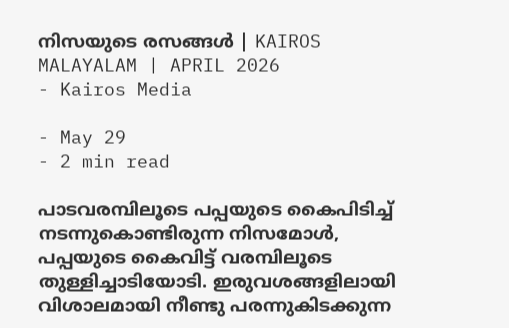നിസയുടെ രസങ്ങൾ | KAIROS MALAYALAM | APRIL 2026
- Kairos Media

- May 29
- 2 min read

പാടവരമ്പിലൂടെ പപ്പയുടെ കൈപിടിച്ച് നടന്നുകൊണ്ടിരുന്ന നിസമോൾ, പപ്പയുടെ കൈവിട്ട് വരമ്പിലൂടെ തുള്ളിച്ചാടിയോടി. ഇരുവശങ്ങളിലായി വിശാലമായി നീണ്ടു പരന്നുകിടക്കുന്ന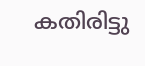കതിരിട്ടു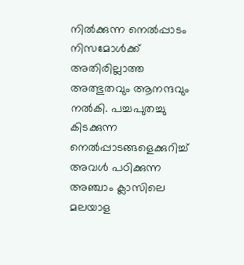നിൽക്കുന്ന നെൽപ്പാടം നിസമോൾക്ക് അതിരില്ലാത്ത അത്ഭുതവും ആനന്ദവും നൽകി. പച്ചപുതച്ചു കിടക്കുന്ന നെൽപ്പാടങ്ങളെക്കുറിച്ച് അവൾ പഠിക്കുന്ന അഞ്ചാം ക്ലാസിലെ മലയാള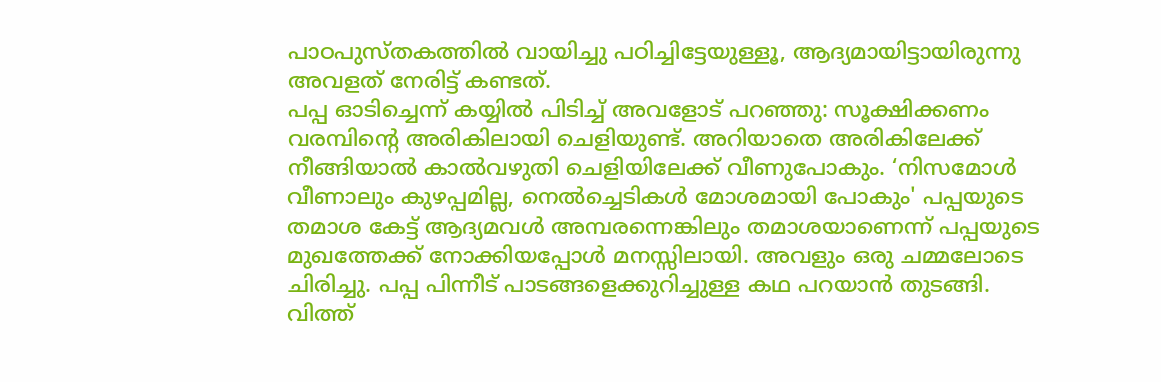പാഠപുസ്തകത്തിൽ വായിച്ചു പഠിച്ചിട്ടേയുള്ളൂ, ആദ്യമായിട്ടായിരുന്നു അവളത് നേരിട്ട് കണ്ടത്.
പപ്പ ഓടിച്ചെന്ന് കയ്യിൽ പിടിച്ച് അവളോട് പറഞ്ഞു: സൂക്ഷിക്കണം വരമ്പിന്റെ അരികിലായി ചെളിയുണ്ട്. അറിയാതെ അരികിലേക്ക് നീങ്ങിയാൽ കാൽവഴുതി ചെളിയിലേക്ക് വീണുപോകും. ‘നിസമോൾ വീണാലും കുഴപ്പമില്ല, നെൽച്ചെടികൾ മോശമായി പോകും' പപ്പയുടെ തമാശ കേട്ട് ആദ്യമവൾ അമ്പരന്നെങ്കിലും തമാശയാണെന്ന് പപ്പയുടെ മുഖത്തേക്ക് നോക്കിയപ്പോൾ മനസ്സിലായി. അവളും ഒരു ചമ്മലോടെ ചിരിച്ചു. പപ്പ പിന്നീട് പാടങ്ങളെക്കുറിച്ചുള്ള കഥ പറയാൻ തുടങ്ങി. വിത്ത്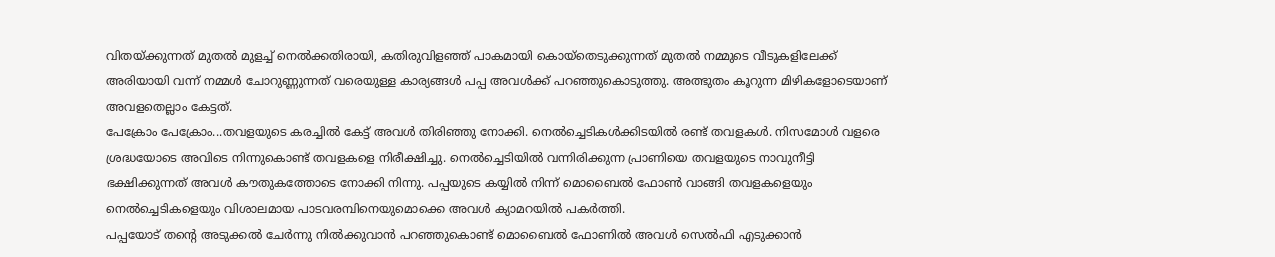വിതയ്ക്കുന്നത് മുതൽ മുളച്ച് നെൽക്കതിരായി, കതിരുവിളഞ്ഞ് പാകമായി കൊയ്തെടുക്കുന്നത് മുതൽ നമ്മുടെ വീടുകളിലേക്ക് അരിയായി വന്ന് നമ്മൾ ചോറുണ്ണുന്നത് വരെയുള്ള കാര്യങ്ങൾ പപ്പ അവൾക്ക് പറഞ്ഞുകൊടുത്തു. അത്ഭുതം കൂറുന്ന മിഴികളോടെയാണ് അവളതെല്ലാം കേട്ടത്.
പേക്രോം പേക്രോം...തവളയുടെ കരച്ചിൽ കേട്ട് അവൾ തിരിഞ്ഞു നോക്കി. നെൽച്ചെടികൾക്കിടയിൽ രണ്ട് തവളകൾ. നിസമോൾ വളരെ ശ്രദ്ധയോടെ അവിടെ നിന്നുകൊണ്ട് തവളകളെ നിരീക്ഷിച്ചു. നെൽച്ചെടിയിൽ വന്നിരിക്കുന്ന പ്രാണിയെ തവളയുടെ നാവുനീട്ടി ഭക്ഷിക്കുന്നത് അവൾ കൗതുകത്തോടെ നോക്കി നിന്നു. പപ്പയുടെ കയ്യിൽ നിന്ന് മൊബൈൽ ഫോൺ വാങ്ങി തവളകളെയും നെൽച്ചെടികളെയും വിശാലമായ പാടവരമ്പിനെയുമൊക്കെ അവൾ ക്യാമറയിൽ പകർത്തി.
പപ്പയോട് തന്റെ അടുക്കൽ ചേർന്നു നിൽക്കുവാൻ പറഞ്ഞുകൊണ്ട് മൊബൈൽ ഫോണിൽ അവൾ സെൽഫി എടുക്കാൻ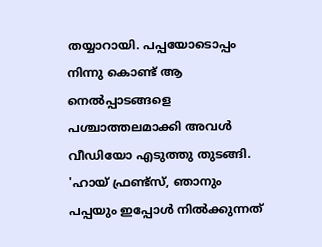തയ്യാറായി. പപ്പയോടൊപ്പം നിന്നു കൊണ്ട് ആ നെൽപ്പാടങ്ങളെ പശ്ചാത്തലമാക്കി അവൾ വീഡിയോ എടുത്തു തുടങ്ങി. 'ഹായ് ഫ്രണ്ട്സ്, ഞാനും പപ്പയും ഇപ്പോൾ നിൽക്കുന്നത്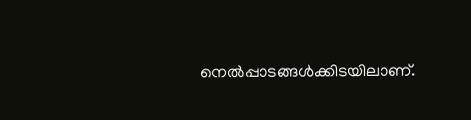നെൽപ്പാടങ്ങൾക്കിടയിലാണ്.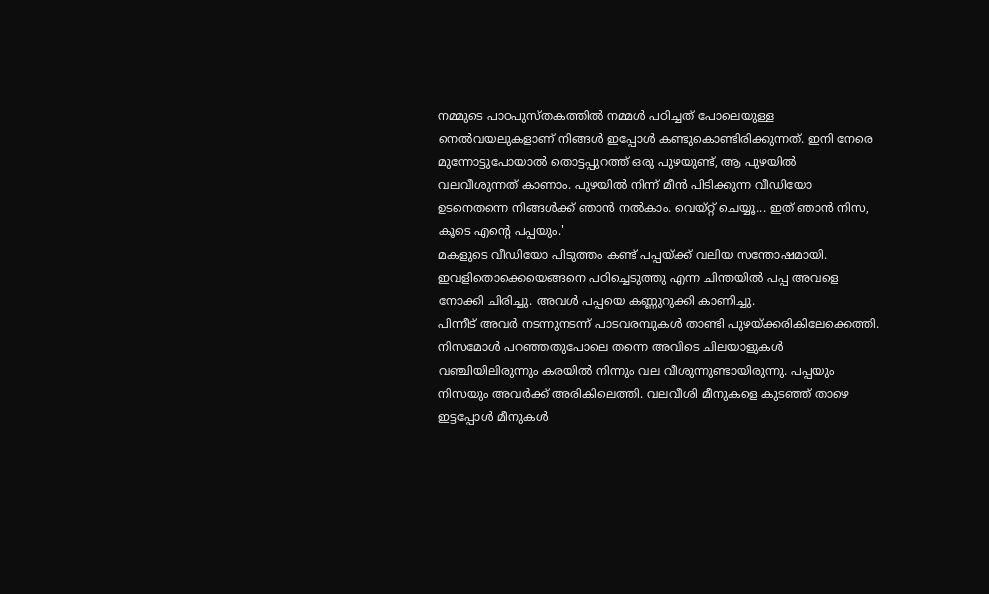നമ്മുടെ പാഠപുസ്തകത്തിൽ നമ്മൾ പഠിച്ചത് പോലെയുള്ള നെൽവയലുകളാണ് നിങ്ങൾ ഇപ്പോൾ കണ്ടുകൊണ്ടിരിക്കുന്നത്. ഇനി നേരെ മുന്നോട്ടുപോയാൽ തൊട്ടപ്പുറത്ത് ഒരു പുഴയുണ്ട്, ആ പുഴയിൽ വലവീശുന്നത് കാണാം. പുഴയിൽ നിന്ന് മീൻ പിടിക്കുന്ന വീഡിയോ ഉടനെതന്നെ നിങ്ങൾക്ക് ഞാൻ നൽകാം. വെയ്റ്റ് ചെയ്യൂ... ഇത് ഞാൻ നിസ, കൂടെ എന്റെ പപ്പയും.'
മകളുടെ വീഡിയോ പിടുത്തം കണ്ട് പപ്പയ്ക്ക് വലിയ സന്തോഷമായി. ഇവളിതൊക്കെയെങ്ങനെ പഠിച്ചെടുത്തു എന്ന ചിന്തയിൽ പപ്പ അവളെ നോക്കി ചിരിച്ചു. അവൾ പപ്പയെ കണ്ണുറുക്കി കാണിച്ചു.
പിന്നീട് അവർ നടന്നുനടന്ന് പാടവരമ്പുകൾ താണ്ടി പുഴയ്ക്കരികിലേക്കെത്തി. നിസമോൾ പറഞ്ഞതുപോലെ തന്നെ അവിടെ ചിലയാളുകൾ വഞ്ചിയിലിരുന്നും കരയിൽ നിന്നും വല വീശുന്നുണ്ടായിരുന്നു. പപ്പയും നിസയും അവർക്ക് അരികിലെത്തി. വലവീശി മീനുകളെ കുടഞ്ഞ് താഴെ ഇട്ടപ്പോൾ മീനുകൾ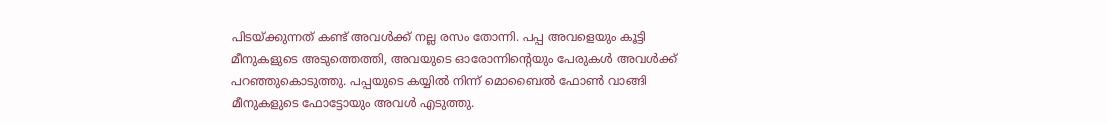പിടയ്ക്കുന്നത് കണ്ട് അവൾക്ക് നല്ല രസം തോന്നി. പപ്പ അവളെയും കൂട്ടി മീനുകളുടെ അടുത്തെത്തി, അവയുടെ ഓരോന്നിന്റെയും പേരുകൾ അവൾക്ക് പറഞ്ഞുകൊടുത്തു. പപ്പയുടെ കയ്യിൽ നിന്ന് മൊബൈൽ ഫോൺ വാങ്ങി മീനുകളുടെ ഫോട്ടോയും അവൾ എടുത്തു.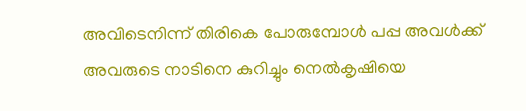അവിടെനിന്ന് തിരികെ പോരുമ്പോൾ പപ്പ അവൾക്ക് അവരുടെ നാടിനെ കുറിച്ചും നെൽകൃഷിയെ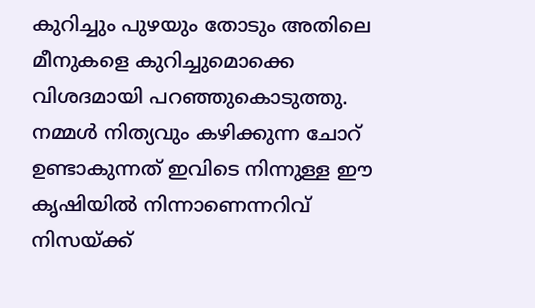കുറിച്ചും പുഴയും തോടും അതിലെ മീനുകളെ കുറിച്ചുമൊക്കെ വിശദമായി പറഞ്ഞുകൊടുത്തു. നമ്മൾ നിത്യവും കഴിക്കുന്ന ചോറ് ഉണ്ടാകുന്നത് ഇവിടെ നിന്നുള്ള ഈ കൃഷിയിൽ നിന്നാണെന്നറിവ് നിസയ്ക്ക്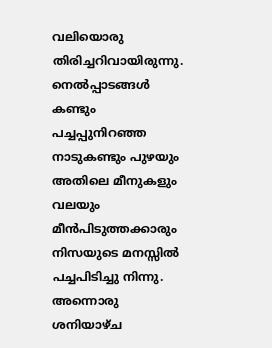വലിയൊരു തിരിച്ചറിവായിരുന്നു. നെൽപ്പാടങ്ങൾ കണ്ടും പച്ചപ്പുനിറഞ്ഞ നാടുകണ്ടും പുഴയും അതിലെ മീനുകളും വലയും മീൻപിടുത്തക്കാരും നിസയുടെ മനസ്സിൽ പച്ചപിടിച്ചു നിന്നു. അന്നൊരു ശനിയാഴ്ച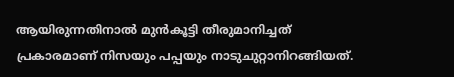ആയിരുന്നതിനാൽ മുൻകൂട്ടി തീരുമാനിച്ചത് പ്രകാരമാണ് നിസയും പപ്പയും നാടുചുറ്റാനിറങ്ങിയത്.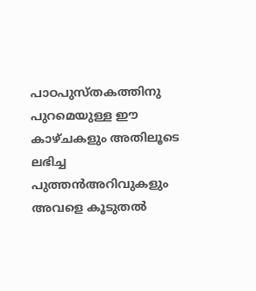പാഠപുസ്തകത്തിനു പുറമെയുള്ള ഈ കാഴ്ചകളും അതിലൂടെ ലഭിച്ച പുത്തൻഅറിവുകളും അവളെ കൂടുതൽ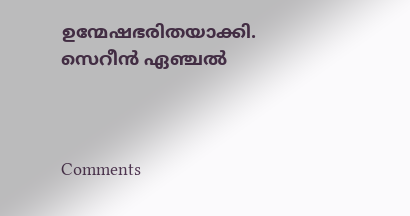ഉന്മേഷഭരിതയാക്കി.
സെറീൻ ഏഞ്ചൽ



Comments